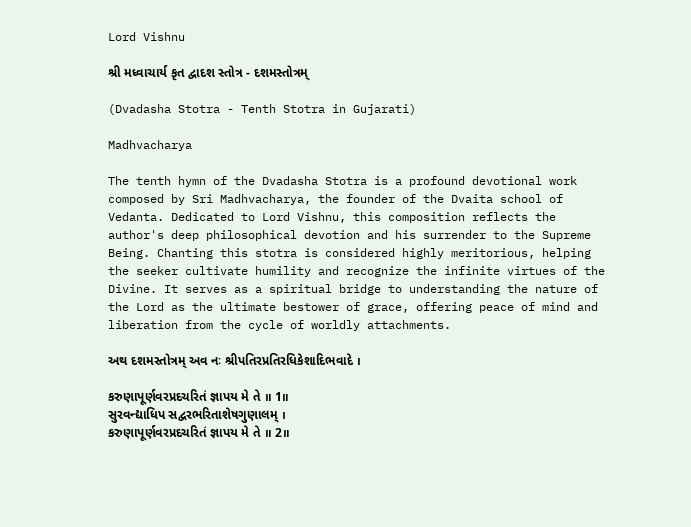Lord Vishnu

શ્રી મધ્વાચાર્ય કૃત દ્વાદશ સ્તોત્ર - દશમસ્તોત્રમ્

(Dvadasha Stotra - Tenth Stotra in Gujarati)

Madhvacharya

The tenth hymn of the Dvadasha Stotra is a profound devotional work composed by Sri Madhvacharya, the founder of the Dvaita school of Vedanta. Dedicated to Lord Vishnu, this composition reflects the author's deep philosophical devotion and his surrender to the Supreme Being. Chanting this stotra is considered highly meritorious, helping the seeker cultivate humility and recognize the infinite virtues of the Divine. It serves as a spiritual bridge to understanding the nature of the Lord as the ultimate bestower of grace, offering peace of mind and liberation from the cycle of worldly attachments.

અથ દશમસ્તોત્રમ્ અવ નઃ શ્રીપતિરપ્રતિરધિકેશાદિભવાદે ।

કરુણાપૂર્ણવરપ્રદચરિતં જ્ઞાપય મે તે ॥ 1॥
સુરવન્દ્યાધિપ સદ્વરભરિતાશેષગુણાલમ્ ।
કરુણાપૂર્ણવરપ્રદચરિતં જ્ઞાપય મે તે ॥ 2॥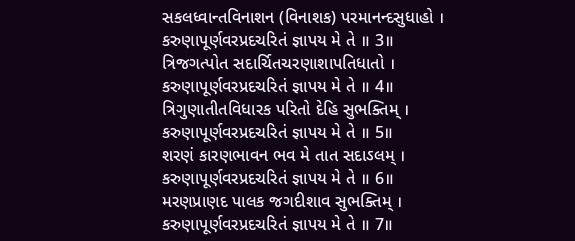સકલધ્વાન્તવિનાશન (વિનાશક) પરમાનન્દસુધાહો ।
કરુણાપૂર્ણવરપ્રદચરિતં જ્ઞાપય મે તે ॥ 3॥
ત્રિજગત્પોત સદાર્ચિતચરણાશાપતિધાતો ।
કરુણાપૂર્ણવરપ્રદચરિતં જ્ઞાપય મે તે ॥ 4॥
ત્રિગુણાતીતવિધારક પરિતો દેહિ સુભક્તિમ્ ।
કરુણાપૂર્ણવરપ્રદચરિતં જ્ઞાપય મે તે ॥ 5॥
શરણં કારણભાવન ભવ મે તાત સદાઽલમ્ ।
કરુણાપૂર્ણવરપ્રદચરિતં જ્ઞાપય મે તે ॥ 6॥
મરણપ્રાણદ પાલક જગદીશાવ સુભક્તિમ્ ।
કરુણાપૂર્ણવરપ્રદચરિતં જ્ઞાપય મે તે ॥ 7॥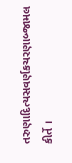તરુણાદિત્યસવર્ણકચરણાબ્જામલ કીર્તે ।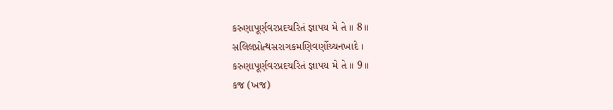કરુણાપૂર્ણવરપ્રદચરિતં જ્ઞાપય મે તે ॥ 8॥
સલિલપ્રોત્થસરાગકમણિવર્ણોચ્ચનખાદે ।
કરુણાપૂર્ણવરપ્રદચરિતં જ્ઞાપય મે તે ॥ 9॥
કજ (ખજ)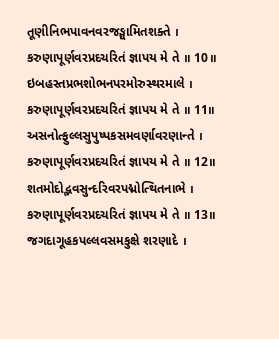તૂણીનિભપાવનવરજઙ્ઘામિતશક્તે ।
કરુણાપૂર્ણવરપ્રદચરિતં જ્ઞાપય મે તે ॥ 10॥
ઇબહસ્તપ્રભશોભનપરમોરુસ્થરમાલે ।
કરુણાપૂર્ણવરપ્રદચરિતં જ્ઞાપય મે તે ॥ 11॥
અસનોત્ફુલ્લસુપુષ્પકસમવર્ણાવરણાન્તે ।
કરુણાપૂર્ણવરપ્રદચરિતં જ્ઞાપય મે તે ॥ 12॥
શતમોદોદ્ભવસુન્દરિવરપદ્મોત્થિતનાભે ।
કરુણાપૂર્ણવરપ્રદચરિતં જ્ઞાપય મે તે ॥ 13॥
જગદાગૂહકપલ્લવસમકુક્ષે શરણાદે ।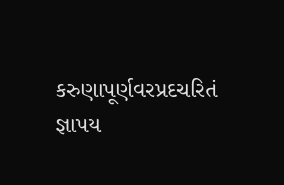કરુણાપૂર્ણવરપ્રદચરિતં જ્ઞાપય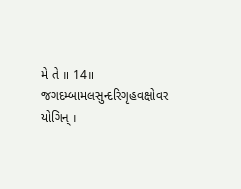મે તે ॥ 14॥
જગદમ્બામલસુન્દરિગૃહવક્ષોવર યોગિન્ ।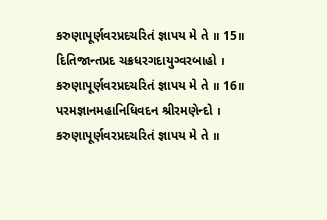કરુણાપૂર્ણવરપ્રદચરિતં જ્ઞાપય મે તે ॥ 15॥
દિતિજાન્તપ્રદ ચક્રધરગદાયુગ્વરબાહો ।
કરુણાપૂર્ણવરપ્રદચરિતં જ્ઞાપય મે તે ॥ 16॥
પરમજ્ઞાનમહાનિધિવદન શ્રીરમણેન્દો ।
કરુણાપૂર્ણવરપ્રદચરિતં જ્ઞાપય મે તે ॥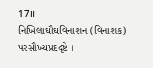17॥
નિખિલાઘૌઘવિનાશન (વિનાશક) પરસૌખ્યપ્રદદૃષ્ટે ।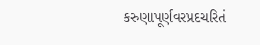કરુણાપૂર્ણવરપ્રદચરિતં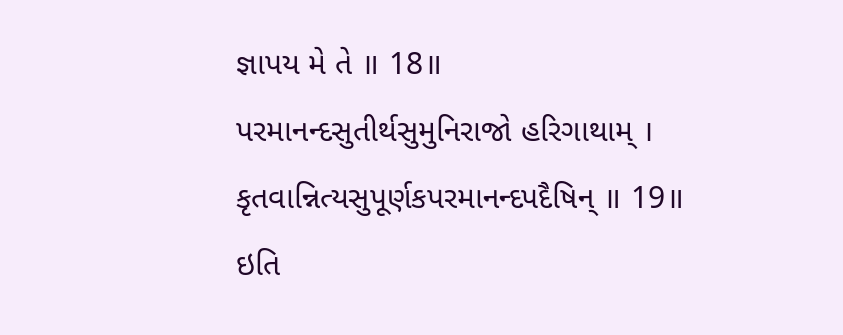જ્ઞાપય મે તે ॥ 18॥
પરમાનન્દસુતીર્થસુમુનિરાજો હરિગાથામ્ ।
કૃતવાન્નિત્યસુપૂર્ણકપરમાનન્દપદૈષિન્ ॥ 19॥
ઇતિ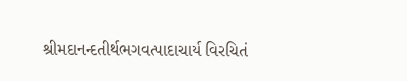શ્રીમદાનન્દતીર્થભગવત્પાદાચાર્ય વિરચિતં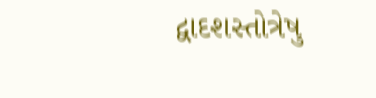દ્વાદશસ્તોત્રેષુ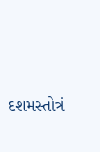દશમસ્તોત્રં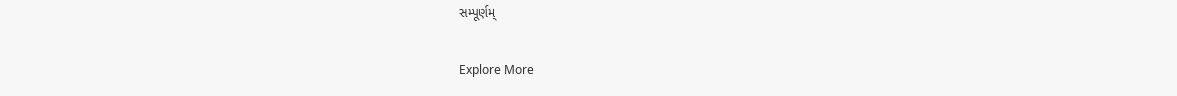સમ્પૂર્ણમ્

Explore More